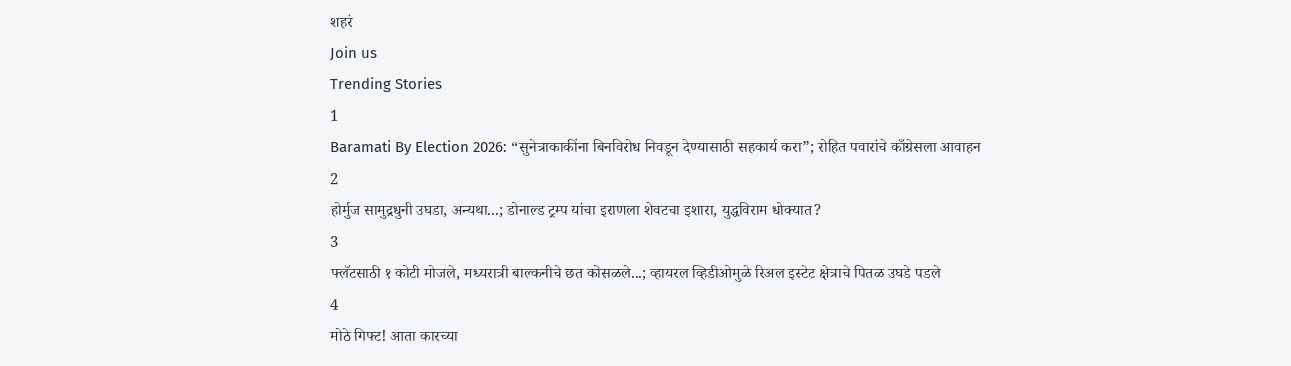शहरं
Join us
Trending Stories
1
Baramati By Election 2026: “सुनेत्राकाकींना बिनविरोध निवडून देण्यासाठी सहकार्य करा”; रोहित पवारांचे काँग्रेसला आवाहन
2
होर्मुज सामुद्रधुनी उघडा, अन्यथा...; डोनाल्ड ट्रम्प यांचा इराणला शेवटचा इशारा, युद्धविराम धोक्यात?
3
फ्लॅटसाठी १ कोटी मोजले, मध्यरात्री बाल्कनीचे छत कोसळले...; व्हायरल व्हिडीओमुळे रिअल इस्टेट क्षेत्राचे पितळ उघडे पडले
4
मोठे गिफ्ट! आता कारच्या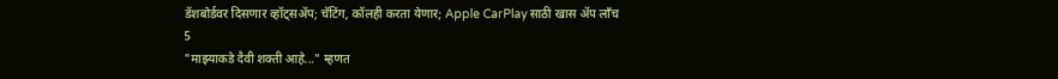डॅशबोर्डवर दिसणार व्हॉट्सॲप; चॅटिंग, कॉलही करता येणार; Apple CarPlay साठी खास अ‍ॅप लाँच
5
"माझ्याकडे दैवी शक्ती आहे..." म्हणत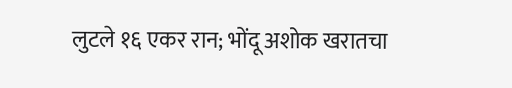लुटले १६ एकर रान; भोंदू अशोक खरातचा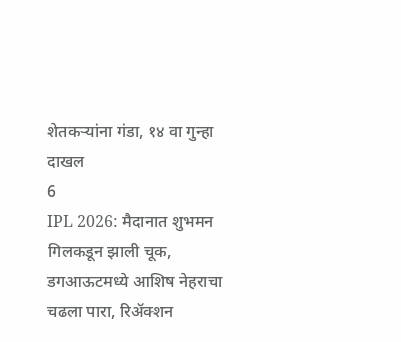शेतकऱ्यांना गंडा, १४ वा गुन्हा दाखल
6
IPL 2026: मैदानात शुभमन गिलकडून झाली चूक, डगआऊटमध्ये आशिष नेहराचा चढला पारा, रिअ‍ॅक्शन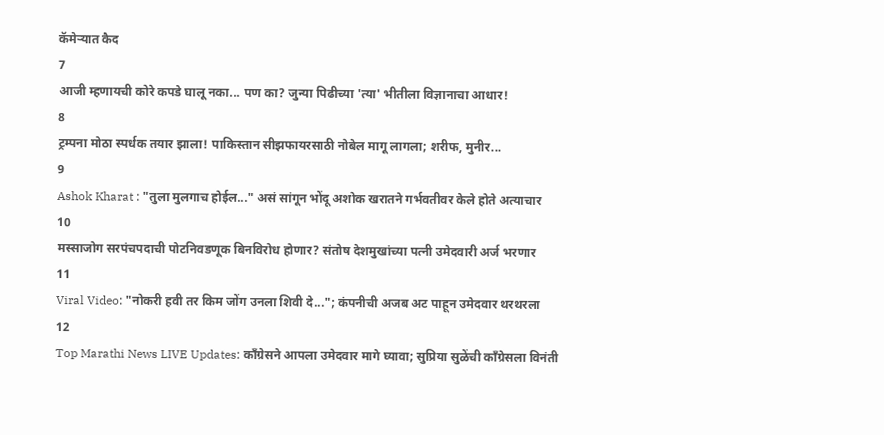कॅमेऱ्यात कैद
7
आजी म्हणायची कोरे कपडे घालू नका... पण का? जुन्या पिढीच्या 'त्या' भीतीला विज्ञानाचा आधार!
8
ट्रम्पना मोठा स्पर्धक तयार झाला! पाकिस्तान सीझफायरसाठी नोबेल मागू लागला; शरीफ, मुनीर...
9
Ashok Kharat : "तुला मुलगाच होईल..." असं सांगून भोंदू अशोक खरातने गर्भवतीवर केले होते अत्याचार
10
मस्साजोग सरपंचपदाची पोटनिवडणूक बिनविरोध होणार? संतोष देशमुखांच्या पत्नी उमेदवारी अर्ज भरणार
11
Viral Video: "नोकरी हवी तर किम जोंग उनला शिवी दे..."; कंपनीची अजब अट पाहून उमेदवार थरथरला
12
Top Marathi News LIVE Updates: काँग्रेसने आपला उमेदवार मागे घ्यावा; सुप्रिया सुळेंची काँग्रेसला विनंती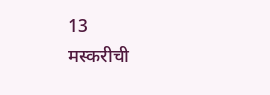13
मस्करीची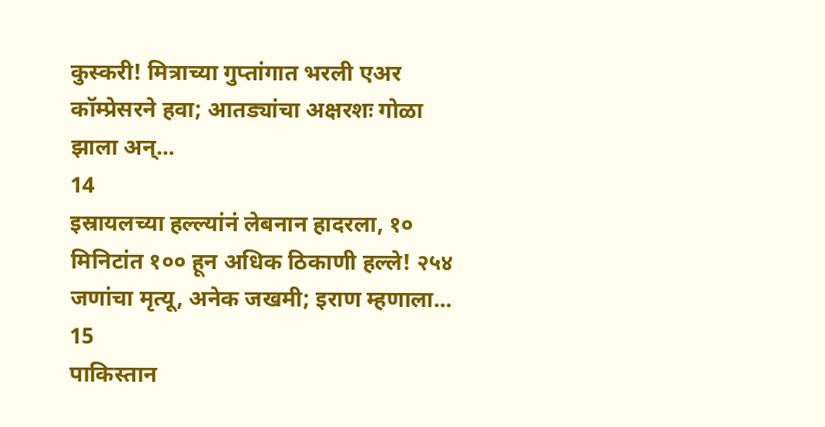कुस्करी! मित्राच्या गुप्तांगात भरली एअर कॉम्प्रेसरने हवा; आतड्यांचा अक्षरशः गोळा झाला अन्...
14
इस्रायलच्या हल्ल्यांनं लेबनान हादरला, १० मिनिटांत १०० हून अधिक ठिकाणी हल्ले! २५४ जणांचा मृत्यू, अनेक जखमी; इराण म्हणाला...
15
पाकिस्तान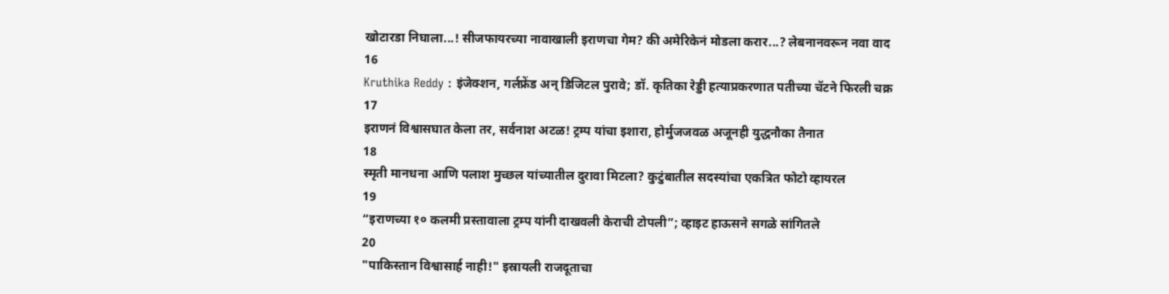खोटारडा निघाला...! सीजफायरच्या नावाखाली इराणचा गेम? की अमेरिकेनं मोडला करार...? लेबनानवरून नवा वाद
16
Kruthika Reddy : इंजेक्शन, गर्लफ्रेंड अन् डिजिटल पुरावे; डॉ. कृतिका रेड्डी हत्याप्रकरणात पतीच्या चॅटने फिरली चक्र
17
इराणनं विश्वासघात केला तर, सर्वनाश अटळ! ट्रम्प यांचा इशारा, होर्मुजजवळ अजूनही युद्धनौका तैनात
18
स्मृती मानधना आणि पलाश मुच्छल यांच्यातील दुरावा मिटला? कुटुंबातील सदस्यांचा एकत्रित फोटो व्हायरल
19
“इराणच्या १० कलमी प्रस्तावाला ट्रम्प यांनी दाखवली केराची टोपली”; व्हाइट हाऊसने सगळे सांगितले
20
"पाकिस्तान विश्वासार्ह नाही!" इस्रायली राजदूताचा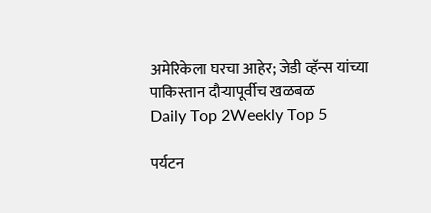अमेरिकेला घरचा आहेर; जेडी व्हॅन्स यांच्या पाकिस्तान दौऱ्यापूर्वीच खळबळ
Daily Top 2Weekly Top 5

पर्यटन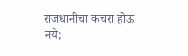राजधानीचा कचरा होऊ नये;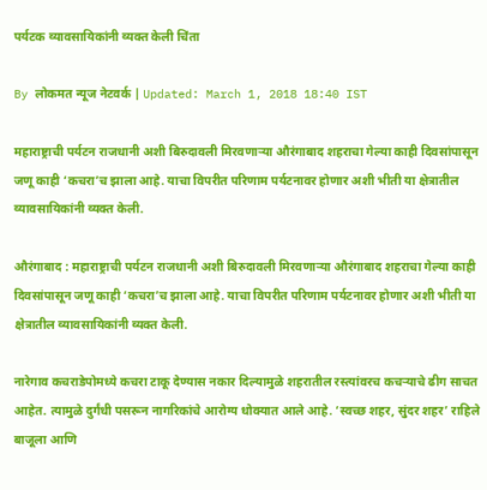पर्यटक व्यावसायिकांनी व्यक्त केली चिंता

By लोकमत न्यूज नेटवर्क | Updated: March 1, 2018 18:40 IST

महाराष्ट्राची पर्यटन राजधानी अशी बिरुदावली मिरवणार्‍या औरंगाबाद शहराचा गेल्या काही दिवसांपासून जणू काही ‘कचरा’च झाला आहे. याचा विपरीत परिणाम पर्यटनावर होणार अशी भीती या क्षेत्रातील व्यावसायिकांनी व्यक्त केली.

औरंगाबाद : महाराष्ट्राची पर्यटन राजधानी अशी बिरुदावली मिरवणार्‍या औरंगाबाद शहराचा गेल्या काही दिवसांपासून जणू काही ‘कचरा’च झाला आहे. याचा विपरीत परिणाम पर्यटनावर होणार अशी भीती या क्षेत्रातील व्यावसायिकांनी व्यक्त केली.

नारेगाव कचराडेपोमध्ये कचरा टाकू देण्यास नकार दिल्यामुळे शहरातील रस्त्यांवरच कचर्‍याचे ढीग साचत आहेत. त्यामुळे दुर्गंधी पसरून नागरिकांचे आरोग्य धोक्यात आले आहे. ‘स्वच्छ शहर, सुंदर शहर’ राहिले बाजूला आणि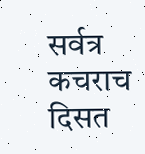सर्वत्र कचराच दिसत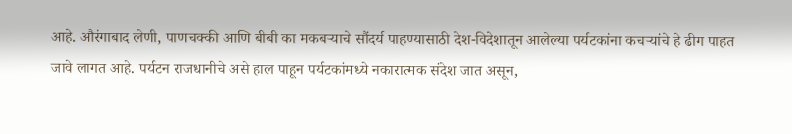आहे. औरंगाबाद लेणी, पाणचक्की आणि बीबी का मकबर्‍याचे सौंदर्य पाहण्यासाठी देश-विदेशातून आलेल्या पर्यटकांना कचर्‍यांचे हे ढीग पाहत जावे लागत आहे. पर्यटन राजधानीचे असे हाल पाहून पर्यटकांमध्ये नकारात्मक संदेश जात असून,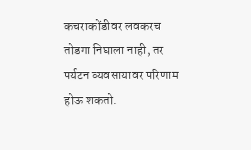कचराकोंडीवर लवकरच तोडगा निघाला नाही, तर पर्यटन व्यवसायावर परिणाम होऊ शकतो.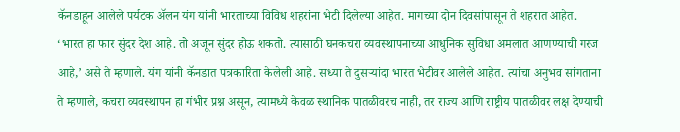कॅनडाहून आलेले पर्यटक अ‍ॅलन यंग यांनी भारताच्या विविध शहरांना भेटी दिलेल्या आहेत. मागच्या दोन दिवसांपासून ते शहरात आहेत. ‘भारत हा फार सुंदर देश आहे. तो अजून सुंदर होऊ शकतो. त्यासाठी घनकचरा व्यवस्थापनाच्या आधुनिक सुविधा अमलात आणण्याची गरज आहे,’ असे ते म्हणाले. यंग यांनी कॅनडात पत्रकारिता केलेली आहे. सध्या ते दुसर्‍यांदा भारत भेटीवर आलेले आहेत. त्यांचा अनुभव सांगताना ते म्हणाले, कचरा व्यवस्थापन हा गंभीर प्रश्न असून, त्यामध्ये केवळ स्थानिक पातळीवरच नाही, तर राज्य आणि राष्ट्रीय पातळीवर लक्ष देण्याची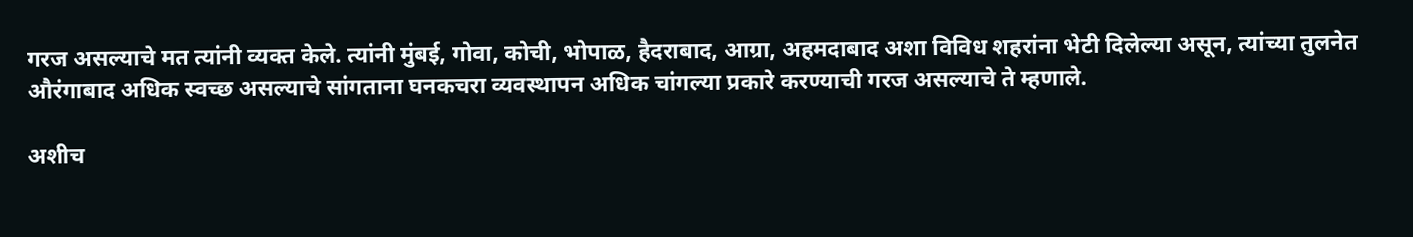गरज असल्याचे मत त्यांनी व्यक्त केले. त्यांनी मुंबई, गोवा, कोची, भोपाळ, हैदराबाद, आग्रा, अहमदाबाद अशा विविध शहरांना भेटी दिलेल्या असून, त्यांच्या तुलनेत औरंगाबाद अधिक स्वच्छ असल्याचे सांगताना घनकचरा व्यवस्थापन अधिक चांगल्या प्रकारे करण्याची गरज असल्याचे ते म्हणाले.

अशीच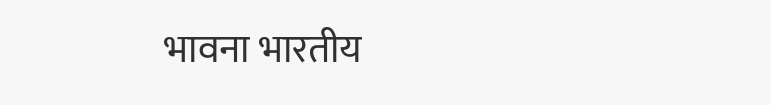भावना भारतीय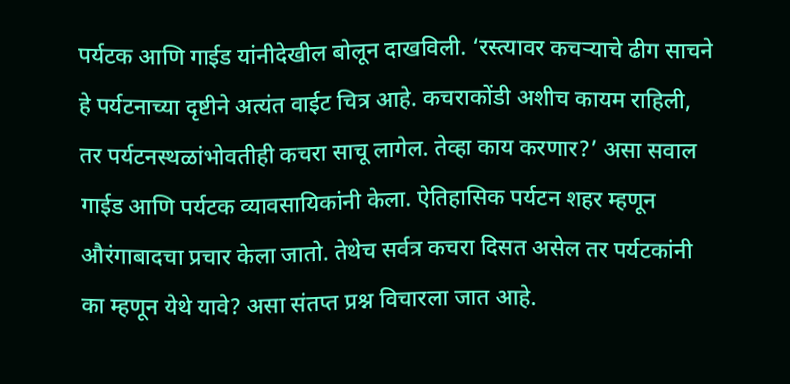पर्यटक आणि गाईड यांनीदेखील बोलून दाखविली. ‘रस्त्यावर कचर्‍याचे ढीग साचने हे पर्यटनाच्या दृष्टीने अत्यंत वाईट चित्र आहे. कचराकोंडी अशीच कायम राहिली, तर पर्यटनस्थळांभोवतीही कचरा साचू लागेल. तेव्हा काय करणार?’ असा सवाल गाईड आणि पर्यटक व्यावसायिकांनी केला. ऐतिहासिक पर्यटन शहर म्हणून औरंगाबादचा प्रचार केला जातो. तेथेच सर्वत्र कचरा दिसत असेल तर पर्यटकांनी का म्हणून येथे यावे? असा संतप्त प्रश्न विचारला जात आहे.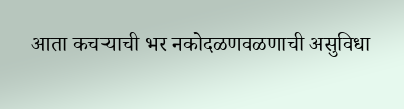आता कचर्‍याची भर नकोदळणवळणाची असुविधा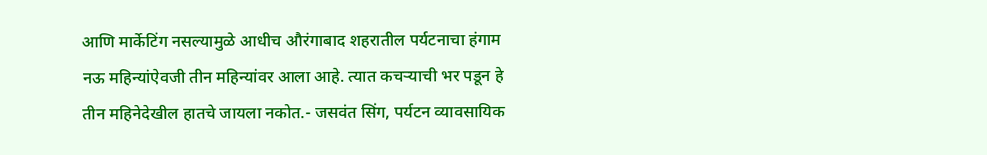आणि मार्केटिंग नसल्यामुळे आधीच औरंगाबाद शहरातील पर्यटनाचा हंगाम नऊ महिन्यांऐवजी तीन महिन्यांवर आला आहे. त्यात कचर्‍याची भर पडून हे तीन महिनेदेखील हातचे जायला नकोत.- जसवंत सिंग, पर्यटन व्यावसायिक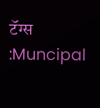टॅग्स :Muncipal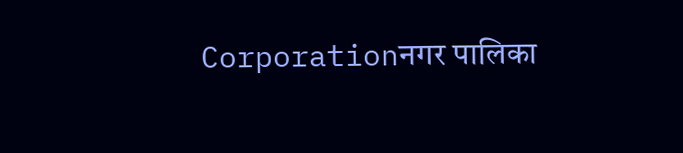Corporationनगर पालिका